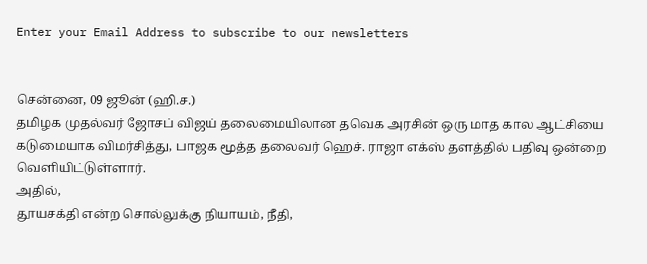Enter your Email Address to subscribe to our newsletters


சென்னை, 09 ஜூன் (ஹி.ச.)
தமிழக முதல்வர் ஜோசப் விஜய் தலைமையிலான தவெக அரசின் ஒரு மாத கால ஆட்சியை கடுமையாக விமர்சித்து, பாஜக மூத்த தலைவர் ஹெச். ராஜா எக்ஸ் தளத்தில் பதிவு ஒன்றை வெளியிட்டுள்ளார்.
அதில்,
தூயசக்தி என்ற சொல்லுக்கு நியாயம், நீதி,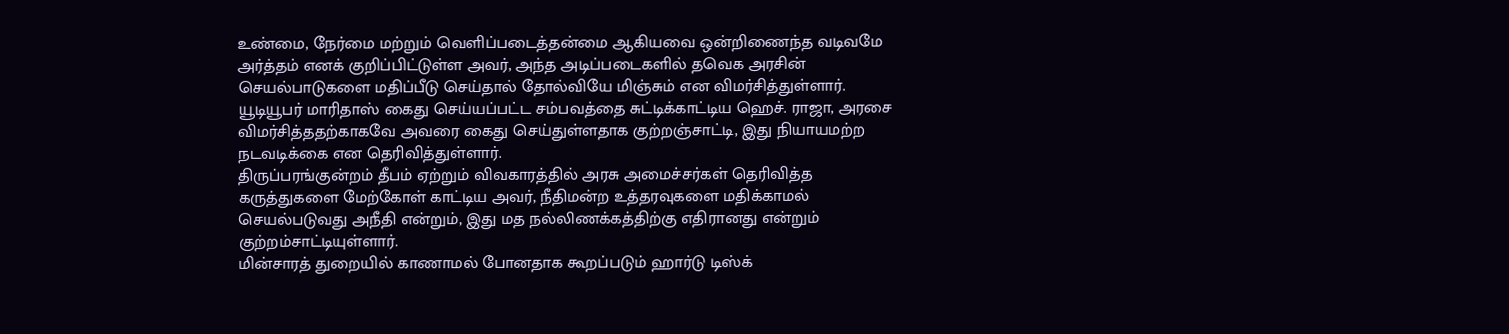உண்மை, நேர்மை மற்றும் வெளிப்படைத்தன்மை ஆகியவை ஒன்றிணைந்த வடிவமே அர்த்தம் எனக் குறிப்பிட்டுள்ள அவர், அந்த அடிப்படைகளில் தவெக அரசின் செயல்பாடுகளை மதிப்பீடு செய்தால் தோல்வியே மிஞ்சும் என விமர்சித்துள்ளார்.
யூடியூபர் மாரிதாஸ் கைது செய்யப்பட்ட சம்பவத்தை சுட்டிக்காட்டிய ஹெச். ராஜா, அரசை விமர்சித்ததற்காகவே அவரை கைது செய்துள்ளதாக குற்றஞ்சாட்டி, இது நியாயமற்ற நடவடிக்கை என தெரிவித்துள்ளார்.
திருப்பரங்குன்றம் தீபம் ஏற்றும் விவகாரத்தில் அரசு அமைச்சர்கள் தெரிவித்த கருத்துகளை மேற்கோள் காட்டிய அவர், நீதிமன்ற உத்தரவுகளை மதிக்காமல் செயல்படுவது அநீதி என்றும், இது மத நல்லிணக்கத்திற்கு எதிரானது என்றும் குற்றம்சாட்டியுள்ளார்.
மின்சாரத் துறையில் காணாமல் போனதாக கூறப்படும் ஹார்டு டிஸ்க்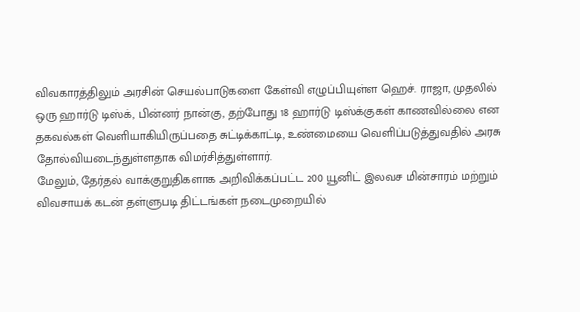விவகாரத்திலும் அரசின் செயல்பாடுகளை கேள்வி எழுப்பியுள்ள ஹெச். ராஜா, முதலில் ஒரு ஹார்டு டிஸ்க், பின்னர் நான்கு, தற்போது 18 ஹார்டு டிஸ்க்குகள் காணவில்லை என தகவல்கள் வெளியாகியிருப்பதை சுட்டிக்காட்டி, உண்மையை வெளிப்படுத்துவதில் அரசு தோல்வியடைந்துள்ளதாக விமர்சித்துள்ளார்.
மேலும், தேர்தல் வாக்குறுதிகளாக அறிவிக்கப்பட்ட 200 யூனிட் இலவச மின்சாரம் மற்றும் விவசாயக் கடன் தள்ளுபடி திட்டங்கள் நடைமுறையில்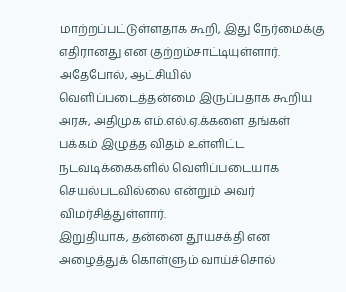மாற்றப்பட்டுள்ளதாக கூறி, இது நேர்மைக்கு எதிரானது என குற்றம்சாட்டியுள்ளார்.
அதேபோல், ஆட்சியில் வெளிப்படைத்தன்மை இருப்பதாக கூறிய அரசு, அதிமுக எம்.எல்.ஏ.க்களை தங்கள் பக்கம் இழுத்த விதம் உள்ளிட்ட நடவடிக்கைகளில் வெளிப்படையாக செயல்படவில்லை என்றும் அவர் விமர்சித்துள்ளார்.
இறுதியாக, தன்னை தூயசக்தி என அழைத்துக் கொள்ளும் வாய்ச்சொல்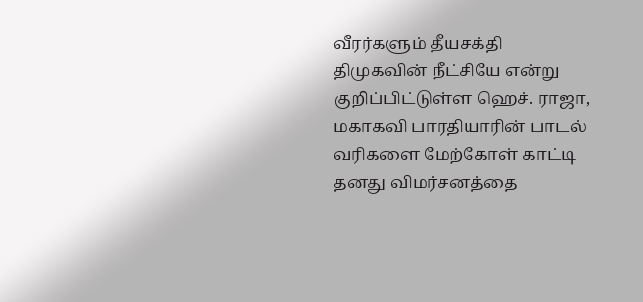வீரர்களும் தீயசக்தி திமுகவின் நீட்சியே என்று குறிப்பிட்டுள்ள ஹெச். ராஜா, மகாகவி பாரதியாரின் பாடல் வரிகளை மேற்கோள் காட்டி தனது விமர்சனத்தை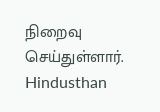நிறைவு செய்துள்ளார்.
Hindusthan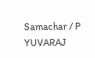Samachar / P YUVARAJ